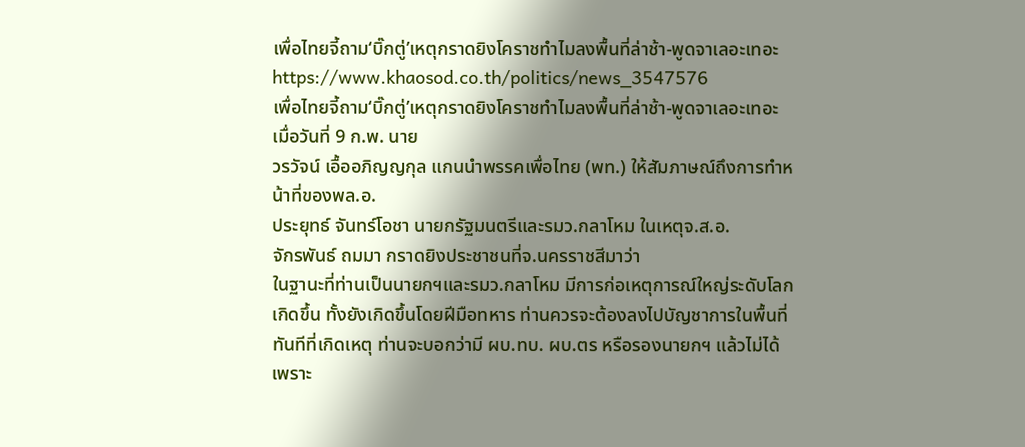เพื่อไทยจี้ถาม‘บิ๊กตู่’เหตุกราดยิงโคราชทำไมลงพื้นที่ล่าช้า-พูดจาเลอะเทอะ
https://www.khaosod.co.th/politics/news_3547576
เพื่อไทยจี้ถาม‘บิ๊กตู่’เหตุกราดยิงโคราชทำไมลงพื้นที่ล่าช้า-พูดจาเลอะเทอะ
เมื่อวันที่ 9 ก.พ. นาย
วรวัจน์ เอื้ออภิญญกุล แกนนำพรรคเพื่อไทย (พท.) ให้สัมภาษณ์ถึงการทำหน้าที่ของพล.อ.
ประยุทธ์ จันทร์โอชา นายกรัฐมนตรีและรมว.กลาโหม ในเหตุจ.ส.อ.
จักรพันธ์ ถมมา กราดยิงประชาชนที่จ.นครราชสีมาว่า
ในฐานะที่ท่านเป็นนายกฯและรมว.กลาโหม มีการก่อเหตุการณ์ใหญ่ระดับโลกเกิดขึ้น ทั้งยังเกิดขึ้นโดยฝีมือทหาร ท่านควรจะต้องลงไปบัญชาการในพื้นที่ทันทีที่เกิดเหตุ ท่านจะบอกว่ามี ผบ.ทบ. ผบ.ตร หรือรองนายกฯ แล้วไม่ได้ เพราะ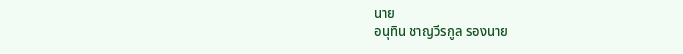นาย
อนุทิน ชาญวีรกูล รองนาย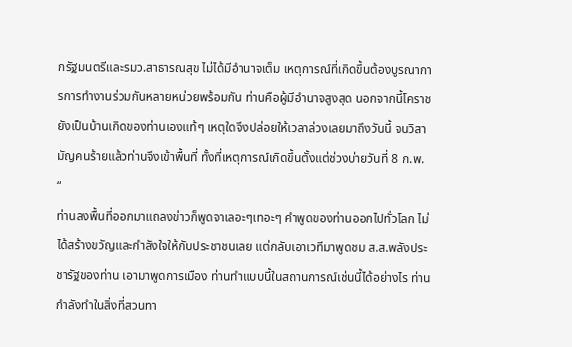กรัฐมนตรีและรมว.สาธารณสุข ไม่ได้มีอำนาจเต็ม เหตุการณ์ที่เกิดขึ้นต้องบูรณาการการทำงานร่วมกันหลายหน่วยพร้อมกัน ท่านคือผู้มีอำนาจสูงสุด นอกจากนี้โคราชยังเป็นบ้านเกิดของท่านเองแท้ๆ เหตุใดจึงปล่อยให้เวลาล่วงเลยมาถึงวันนี้ จนวิสามัญคนร้ายแล้วท่านจึงเข้าพื้นที่ ทั้งที่เหตุการณ์เกิดขึ้นตั้งแต่ช่วงบ่ายวันที่ 8 ก.พ.
“
ท่านลงพื้นที่ออกมาแถลงข่าวก็พูดจาเลอะๆเทอะๆ คำพูดของท่านออกไปทั่วโลก ไม่ได้สร้างขวัญและกำลังใจให้กับประชาชนเลย แต่กลับเอาเวทีมาพูดชม ส.ส.พลังประชารัฐของท่าน เอามาพูดการเมือง ท่านทำแบบนี้ในสถานการณ์เช่นนี้ได้อย่างไร ท่านกำลังทำในสิ่งที่สวนทา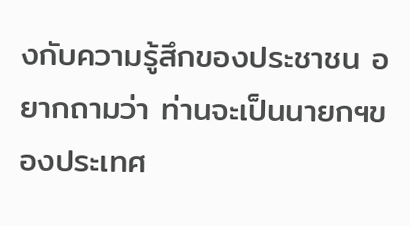งกับความรู้สึกของประชาชน อยากถามว่า ท่านจะเป็นนายกฯของประเทศ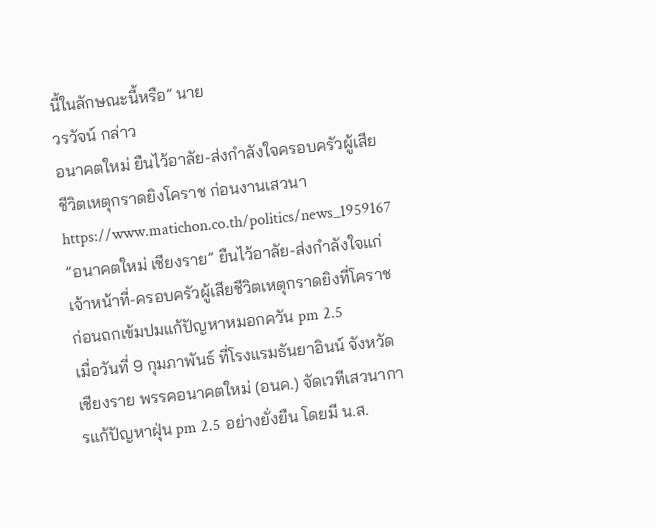นี้ในลักษณะนี้หรือ” นาย
วรวัจน์ กล่าว
อนาคตใหม่ ยืนไว้อาลัย-ส่งกำลังใจครอบครัวผู้เสียชีวิตเหตุกราดยิงโคราช ก่อนงานเสวนา
https://www.matichon.co.th/politics/news_1959167
”อนาคตใหม่ เชียงราย” ยืนไว้อาลัย-ส่งกำลังใจแก่เจ้าหน้าที่-ครอบครัวผู้เสียชีวิตเหตุกราดยิงที่โคราช ก่อนถกเข้มปมแก้ปัญหาหมอกควัน pm 2.5
เมื่อวันที่ 9 กุมภาพันธ์ ที่โรงแรมธันยาอินน์ จังหวัดเชียงราย พรรคอนาคตใหม่ (อนค.) จัดเวทีเสวนาการแก้ปัญหาฝุ่น pm 2.5 อย่างยั่งยืน โดยมี น.ส.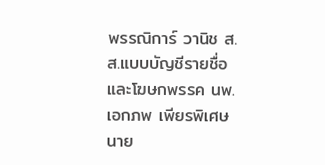พรรณิการ์ วานิช ส.ส.แบบบัญชีรายชื่อและโฆษกพรรค นพ.
เอกภพ เพียรพิเศษ นาย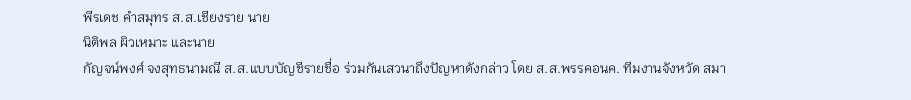พีรเดช คำสมุทร ส.ส.เชียงราย นาย
นิติพล ผิวเหมาะ และนาย
กัญจน์พงศ์ จงสุทธนามณี ส.ส.แบบบัญชีรายชื่อ ร่วมกันเสวนาถึงปัญหาดังกล่าว โดย ส.ส.พรรคอนค. ทีมงานจังหวัด สมา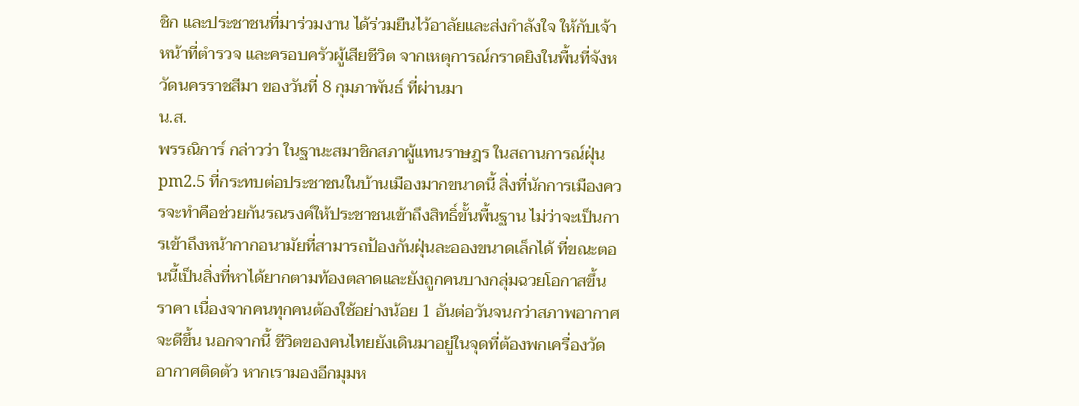ชิก และประชาชนที่มาร่วมงาน ได้ร่วมยืนไว้อาลัยและส่งกำลังใจ ให้กับเจ้าหน้าที่ตำรวจ และครอบครัวผู้เสียชีวิต จากเหตุการณ์กราดยิงในพื้นที่จังหวัดนครราชสีมา ของวันที่ 8 กุมภาพันธ์ ที่ผ่านมา
น.ส.
พรรณิการ์ กล่าวว่า ในฐานะสมาชิกสภาผู้แทนราษฎร ในสถานการณ์ฝุ่น pm2.5 ที่กระทบต่อประชาชนในบ้านเมืองมากขนาดนี้ สิ่งที่นักการเมืองควรจะทำคือช่วยกันรณรงค์ให้ประชาชนเข้าถึงสิทธิ์ขั้นพื้นฐาน ไม่ว่าจะเป็นการเข้าถึงหน้ากากอนามัยที่สามารถป้องกันฝุ่นละอองขนาดเล็กได้ ที่ขณะตอนนี้เป็นสิ่งที่หาได้ยากตามท้องตลาดและยังถูกคนบางกลุ่มฉวยโอกาสขึ้นราคา เนื่องจากคนทุกคนต้องใช้อย่างน้อย 1 อันต่อวันจนกว่าสภาพอากาศจะดีขึ้น นอกจากนี้ ชีวิตของคนไทยยังเดินมาอยู่ในจุดที่ต้องพกเครื่องวัดอากาศติดตัว หากเรามองอีกมุมห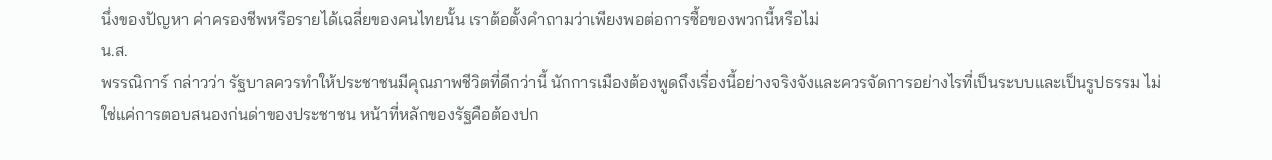นึ่งของปัญหา ค่าครองชีพหรือรายได้เฉลี่ยของคนไทยนั้น เราต้อตั้งคำถามว่าเพียงพอต่อการซื้อของพวกนี้หรือไม่
น.ส.
พรรณิการ์ กล่าวว่า รัฐบาลควรทำให้ประชาชนมีคุณภาพชีวิตที่ดีกว่านี้ นักการเมืองต้องพูดถึงเรื่องนี้อย่างจริงจังและควรจัดการอย่างไรที่เป็นระบบและเป็นรูปธรรม ไม่ใช่แค่การตอบสนองก่นด่าของประชาชน หน้าที่หลักของรัฐคือต้องปก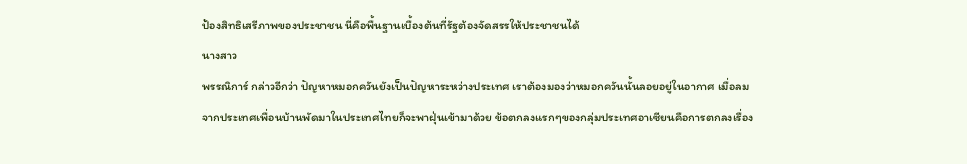ป้องสิทธิเสรีภาพของประชาชน นี่คือพื้นฐานเบื้องต้นที่รัฐต้องจัดสรรให้ประชาชนได้
นางสาว
พรรณิการ์ กล่าวอีกว่า ปัญหาหมอกควันยังเป็นปัญหาระหว่างประเทศ เราต้องมองว่าหมอกควันนั้นลอยอยู่ในอากาศ เมื่อลมจากประเทศเพื่อนบ้านพัดมาในประเทศไทยก็จะพาฝุ่นเข้ามาด้วย ข้อตกลงแรกๆของกลุ่มประเทศอาเซียนคือการตกลงเรื่อง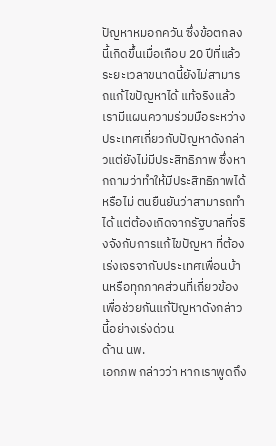ปัญหาหมอกควัน ซึ่งข้อตกลงนี้เกิดขึ้นเมื่อเกือบ 20 ปีที่แล้ว ระยะเวลาขนาดนี้ยังไม่สามารถแก้ไขปัญหาได้ แท้จริงแล้วเรามีแผนความร่วมมือระหว่างประเทศเกี่ยวกับปัญหาดังกล่าวแต่ยังไม่มีประสิทธิภาพ ซึ่งหากถามว่าทำให้มีประสิทธิภาพได้หรือไม่ ตนยืนยันว่าสามารถทำได้ แต่ต้องเกิดจากรัฐบาลที่จริงจังกับการแก้ไขปัญหา ที่ต้องเร่งเจรจากับประเทศเพื่อนบ้านหรือทุกภาคส่วนที่เกี่ยวข้อง เพื่อช่วยกันแก้ปัญหาดังกล่าวนี้อย่างเร่งด่วน
ด้าน นพ.
เอกภพ กล่าวว่า หากเราพูดถึง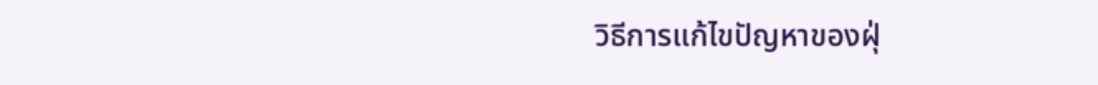วิธีการแก้ไขปัญหาของฝุ่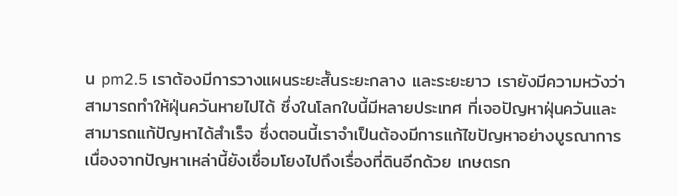น pm2.5 เราต้องมีการวางแผนระยะสั้นระยะกลาง และระยะยาว เรายังมีความหวังว่าสามารถทำให้ฝุ่นควันหายไปได้ ซึ่งในโลกใบนี้มีหลายประเทศ ที่เจอปัญหาฝุ่นควันและสามารถแก้ปัญหาได้สำเร็จ ซึ่งตอนนี้เราจำเป็นต้องมีการแก้ไขปัญหาอย่างบูรณาการ เนื่องจากปัญหาเหล่านี้ยังเชื่อมโยงไปถึงเรื่องที่ดินอีกด้วย เกษตรก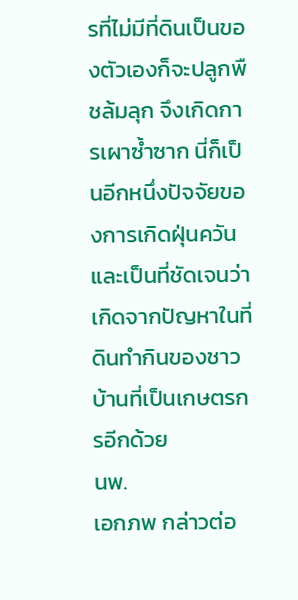รที่ไม่มีที่ดินเป็นของตัวเองก็จะปลูกพืชล้มลุก จึงเกิดการเผาซ้ำซาก นี่ก็เป็นอีกหนึ่งปัจจัยของการเกิดฝุ่นควัน และเป็นที่ชัดเจนว่าเกิดจากปัญหาในที่ดินทำกินของชาวบ้านที่เป็นเกษตรกรอีกด้วย
นพ.
เอกภพ กล่าวต่อ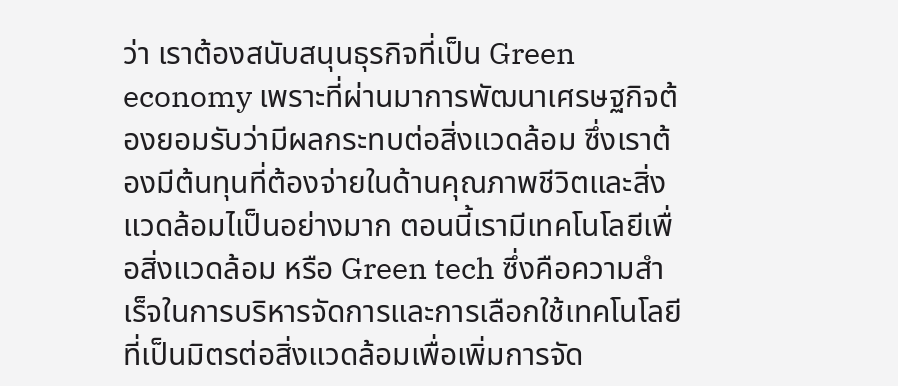ว่า เราต้องสนับสนุนธุรกิจที่เป็น Green economy เพราะที่ผ่านมาการพัฒนาเศรษฐกิจต้องยอมรับว่ามีผลกระทบต่อสิ่งแวดล้อม ซึ่งเราต้องมีต้นทุนที่ต้องจ่ายในด้านคุณภาพชีวิตและสิ่งแวดล้อมไเป็นอย่างมาก ตอนนี้เรามีเทคโนโลยีเพื่อสิ่งแวดล้อม หรือ Green tech ซึ่งคือความสำเร็จในการบริหารจัดการและการเลือกใช้เทคโนโลยีที่เป็นมิตรต่อสิ่งแวดล้อมเพื่อเพิ่มการจัด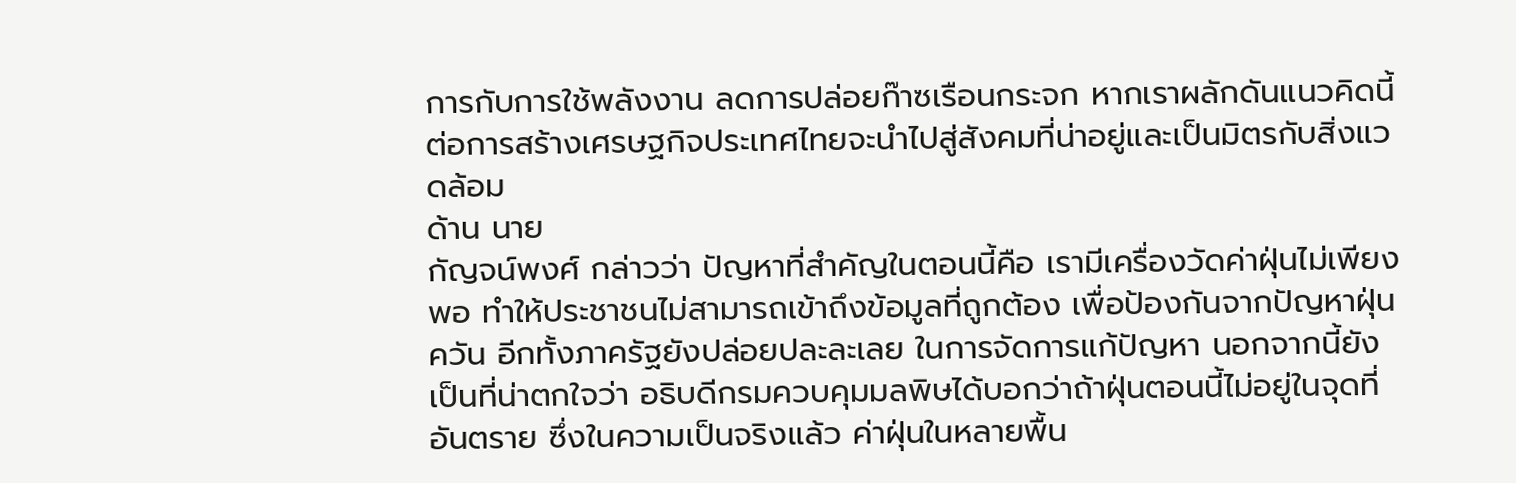การกับการใช้พลังงาน ลดการปล่อยก๊าซเรือนกระจก หากเราผลักดันแนวคิดนี้ต่อการสร้างเศรษฐกิจประเทศไทยจะนำไปสู่สังคมที่น่าอยู่และเป็นมิตรกับสิ่งแวดล้อม
ด้าน นาย
กัญจน์พงศ์ กล่าวว่า ปัญหาที่สำคัญในตอนนี้คือ เรามีเครื่องวัดค่าฝุ่นไม่เพียงพอ ทำให้ประชาชนไม่สามารถเข้าถึงข้อมูลที่ถูกต้อง เพื่อป้องกันจากปัญหาฝุ่นควัน อีกทั้งภาครัฐยังปล่อยปละละเลย ในการจัดการแก้ปัญหา นอกจากนี้ยังเป็นที่น่าตกใจว่า อธิบดีกรมควบคุมมลพิษได้บอกว่าถ้าฝุ่นตอนนี้ไม่อยู่ในจุดที่อันตราย ซึ่งในความเป็นจริงแล้ว ค่าฝุ่นในหลายพื้น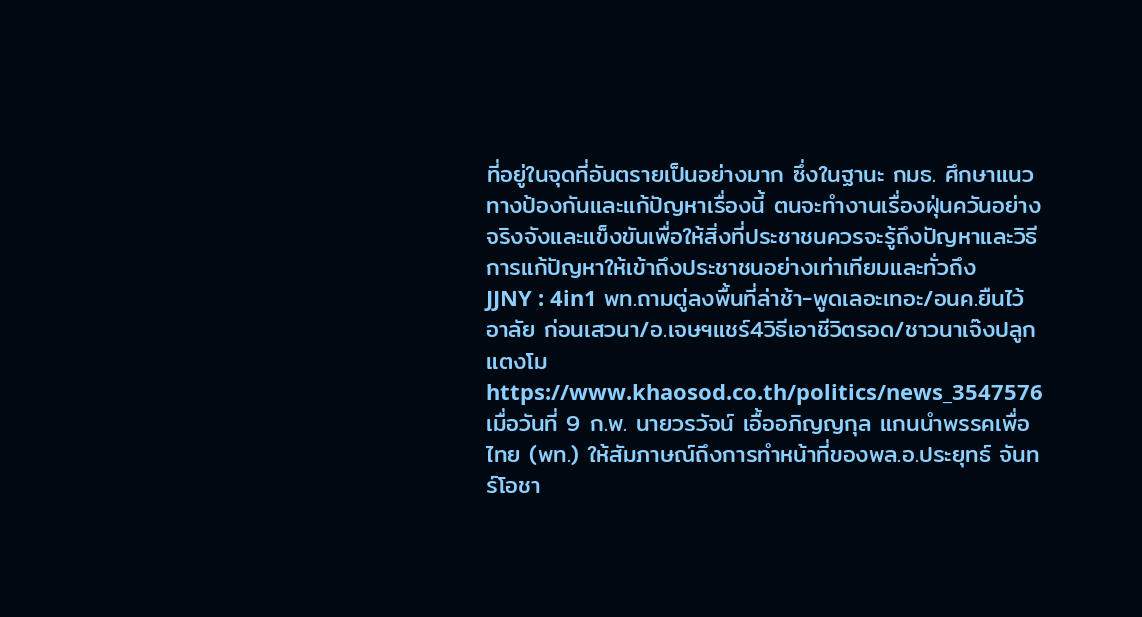ที่อยู่ในจุดที่อันตรายเป็นอย่างมาก ซึ่งในฐานะ กมธ. ศึกษาแนวทางป้องกันและแก้ปัญหาเรื่องนี้ ตนจะทำงานเรื่องฝุ่นควันอย่างจริงจังและแข็งขันเพื่อให้สิ่งที่ประชาชนควรจะรู้ถึงปัญหาและวิธีการแก้ปัญหาให้เข้าถึงประชาชนอย่างเท่าเทียมและทั่วถึง
JJNY : 4in1 พท.ถามตู่ลงพื้นที่ล่าช้า-พูดเลอะเทอะ/อนค.ยืนไว้อาลัย ก่อนเสวนา/อ.เจษฯแชร์4วิธีเอาชีวิตรอด/ชาวนาเจ๊งปลูกแตงโม
https://www.khaosod.co.th/politics/news_3547576
เมื่อวันที่ 9 ก.พ. นายวรวัจน์ เอื้ออภิญญกุล แกนนำพรรคเพื่อไทย (พท.) ให้สัมภาษณ์ถึงการทำหน้าที่ของพล.อ.ประยุทธ์ จันทร์โอชา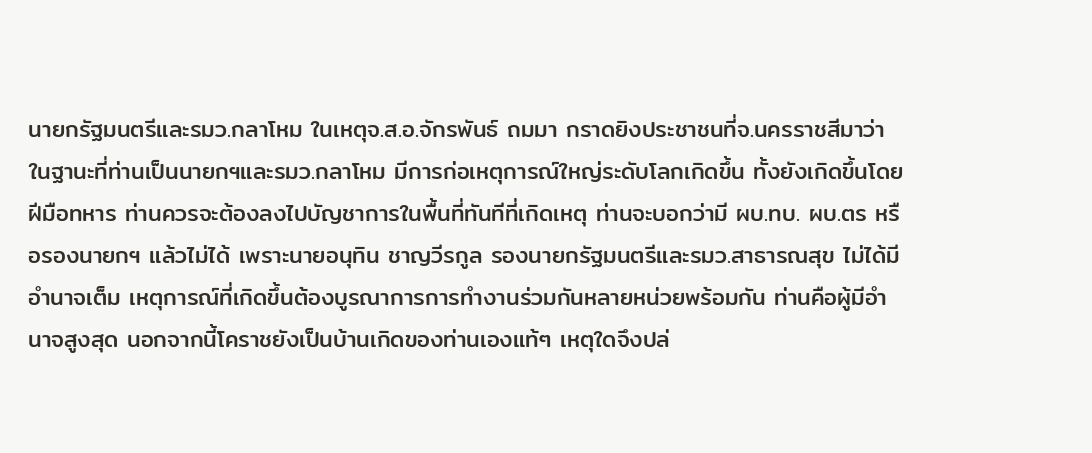นายกรัฐมนตรีและรมว.กลาโหม ในเหตุจ.ส.อ.จักรพันธ์ ถมมา กราดยิงประชาชนที่จ.นครราชสีมาว่า
ในฐานะที่ท่านเป็นนายกฯและรมว.กลาโหม มีการก่อเหตุการณ์ใหญ่ระดับโลกเกิดขึ้น ทั้งยังเกิดขึ้นโดยฝีมือทหาร ท่านควรจะต้องลงไปบัญชาการในพื้นที่ทันทีที่เกิดเหตุ ท่านจะบอกว่ามี ผบ.ทบ. ผบ.ตร หรือรองนายกฯ แล้วไม่ได้ เพราะนายอนุทิน ชาญวีรกูล รองนายกรัฐมนตรีและรมว.สาธารณสุข ไม่ได้มีอำนาจเต็ม เหตุการณ์ที่เกิดขึ้นต้องบูรณาการการทำงานร่วมกันหลายหน่วยพร้อมกัน ท่านคือผู้มีอำนาจสูงสุด นอกจากนี้โคราชยังเป็นบ้านเกิดของท่านเองแท้ๆ เหตุใดจึงปล่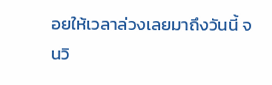อยให้เวลาล่วงเลยมาถึงวันนี้ จนวิ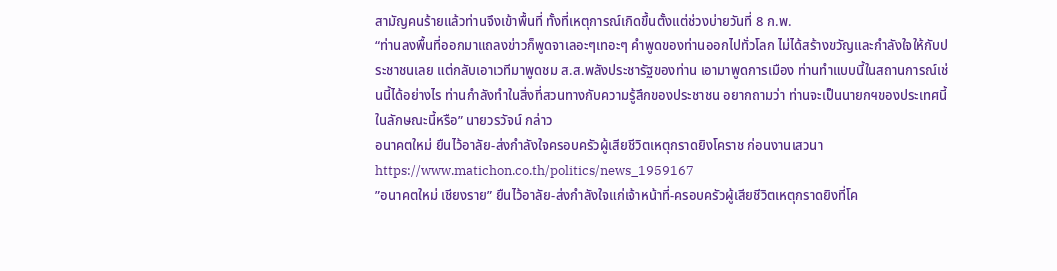สามัญคนร้ายแล้วท่านจึงเข้าพื้นที่ ทั้งที่เหตุการณ์เกิดขึ้นตั้งแต่ช่วงบ่ายวันที่ 8 ก.พ.
“ท่านลงพื้นที่ออกมาแถลงข่าวก็พูดจาเลอะๆเทอะๆ คำพูดของท่านออกไปทั่วโลก ไม่ได้สร้างขวัญและกำลังใจให้กับประชาชนเลย แต่กลับเอาเวทีมาพูดชม ส.ส.พลังประชารัฐของท่าน เอามาพูดการเมือง ท่านทำแบบนี้ในสถานการณ์เช่นนี้ได้อย่างไร ท่านกำลังทำในสิ่งที่สวนทางกับความรู้สึกของประชาชน อยากถามว่า ท่านจะเป็นนายกฯของประเทศนี้ในลักษณะนี้หรือ” นายวรวัจน์ กล่าว
อนาคตใหม่ ยืนไว้อาลัย-ส่งกำลังใจครอบครัวผู้เสียชีวิตเหตุกราดยิงโคราช ก่อนงานเสวนา
https://www.matichon.co.th/politics/news_1959167
”อนาคตใหม่ เชียงราย” ยืนไว้อาลัย-ส่งกำลังใจแก่เจ้าหน้าที่-ครอบครัวผู้เสียชีวิตเหตุกราดยิงที่โค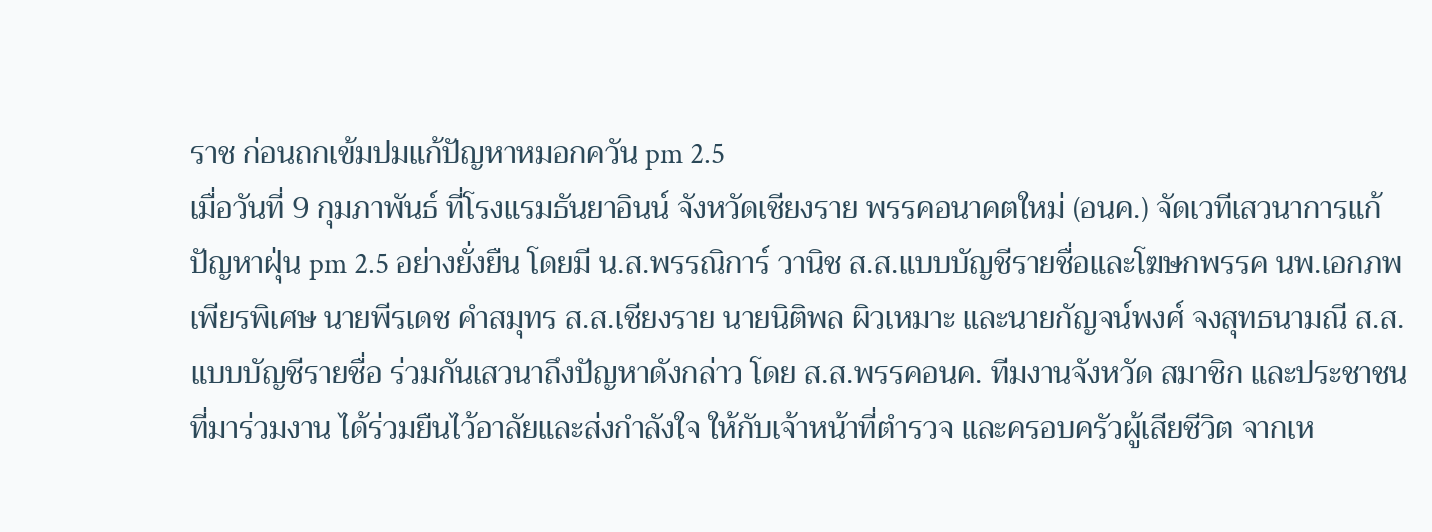ราช ก่อนถกเข้มปมแก้ปัญหาหมอกควัน pm 2.5
เมื่อวันที่ 9 กุมภาพันธ์ ที่โรงแรมธันยาอินน์ จังหวัดเชียงราย พรรคอนาคตใหม่ (อนค.) จัดเวทีเสวนาการแก้ปัญหาฝุ่น pm 2.5 อย่างยั่งยืน โดยมี น.ส.พรรณิการ์ วานิช ส.ส.แบบบัญชีรายชื่อและโฆษกพรรค นพ.เอกภพ เพียรพิเศษ นายพีรเดช คำสมุทร ส.ส.เชียงราย นายนิติพล ผิวเหมาะ และนายกัญจน์พงศ์ จงสุทธนามณี ส.ส.แบบบัญชีรายชื่อ ร่วมกันเสวนาถึงปัญหาดังกล่าว โดย ส.ส.พรรคอนค. ทีมงานจังหวัด สมาชิก และประชาชนที่มาร่วมงาน ได้ร่วมยืนไว้อาลัยและส่งกำลังใจ ให้กับเจ้าหน้าที่ตำรวจ และครอบครัวผู้เสียชีวิต จากเห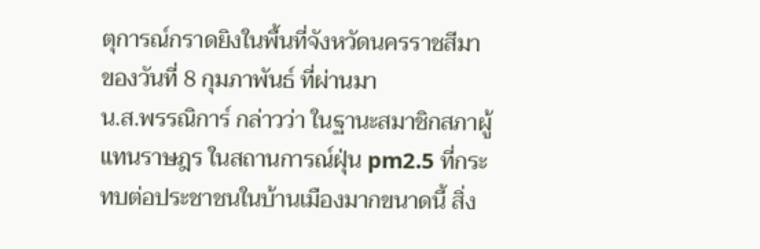ตุการณ์กราดยิงในพื้นที่จังหวัดนครราชสีมา ของวันที่ 8 กุมภาพันธ์ ที่ผ่านมา
น.ส.พรรณิการ์ กล่าวว่า ในฐานะสมาชิกสภาผู้แทนราษฎร ในสถานการณ์ฝุ่น pm2.5 ที่กระทบต่อประชาชนในบ้านเมืองมากขนาดนี้ สิ่ง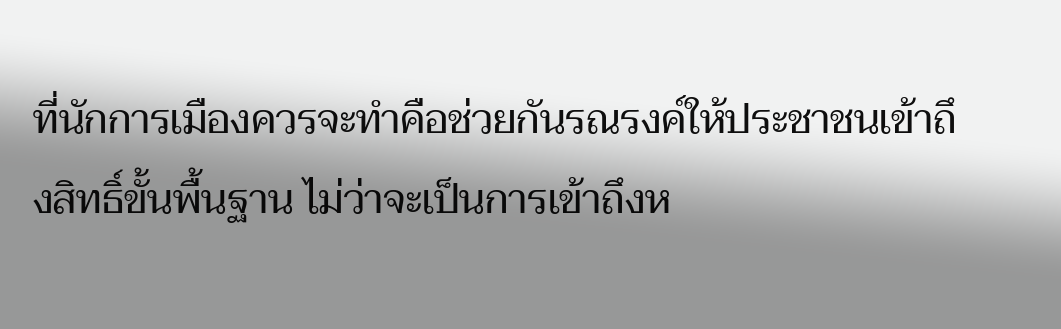ที่นักการเมืองควรจะทำคือช่วยกันรณรงค์ให้ประชาชนเข้าถึงสิทธิ์ขั้นพื้นฐาน ไม่ว่าจะเป็นการเข้าถึงห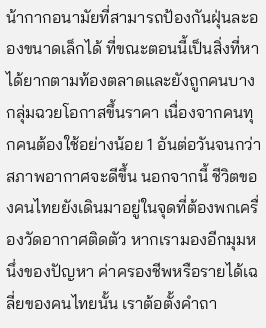น้ากากอนามัยที่สามารถป้องกันฝุ่นละอองขนาดเล็กได้ ที่ขณะตอนนี้เป็นสิ่งที่หาได้ยากตามท้องตลาดและยังถูกคนบางกลุ่มฉวยโอกาสขึ้นราคา เนื่องจากคนทุกคนต้องใช้อย่างน้อย 1 อันต่อวันจนกว่าสภาพอากาศจะดีขึ้น นอกจากนี้ ชีวิตของคนไทยยังเดินมาอยู่ในจุดที่ต้องพกเครื่องวัดอากาศติดตัว หากเรามองอีกมุมหนึ่งของปัญหา ค่าครองชีพหรือรายได้เฉลี่ยของคนไทยนั้น เราต้อตั้งคำถา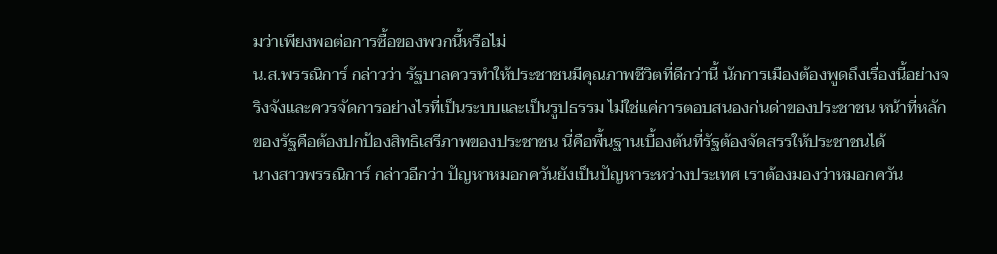มว่าเพียงพอต่อการซื้อของพวกนี้หรือไม่
น.ส.พรรณิการ์ กล่าวว่า รัฐบาลควรทำให้ประชาชนมีคุณภาพชีวิตที่ดีกว่านี้ นักการเมืองต้องพูดถึงเรื่องนี้อย่างจริงจังและควรจัดการอย่างไรที่เป็นระบบและเป็นรูปธรรม ไม่ใช่แค่การตอบสนองก่นด่าของประชาชน หน้าที่หลักของรัฐคือต้องปกป้องสิทธิเสรีภาพของประชาชน นี่คือพื้นฐานเบื้องต้นที่รัฐต้องจัดสรรให้ประชาชนได้
นางสาวพรรณิการ์ กล่าวอีกว่า ปัญหาหมอกควันยังเป็นปัญหาระหว่างประเทศ เราต้องมองว่าหมอกควัน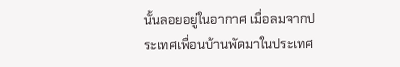นั้นลอยอยู่ในอากาศ เมื่อลมจากประเทศเพื่อนบ้านพัดมาในประเทศ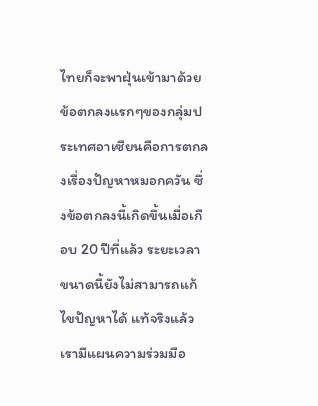ไทยก็จะพาฝุ่นเข้ามาด้วย ข้อตกลงแรกๆของกลุ่มประเทศอาเซียนคือการตกลงเรื่องปัญหาหมอกควัน ซึ่งข้อตกลงนี้เกิดขึ้นเมื่อเกือบ 20 ปีที่แล้ว ระยะเวลาขนาดนี้ยังไม่สามารถแก้ไขปัญหาได้ แท้จริงแล้วเรามีแผนความร่วมมือ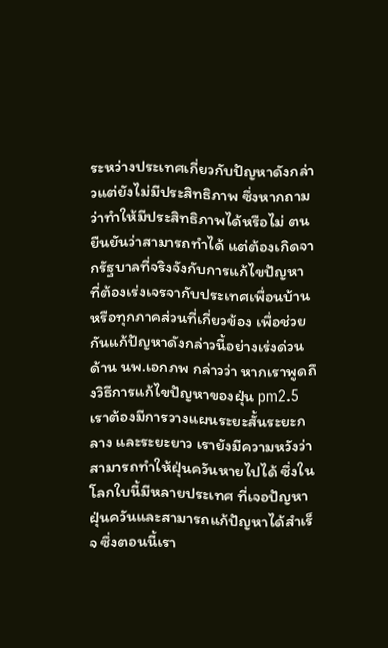ระหว่างประเทศเกี่ยวกับปัญหาดังกล่าวแต่ยังไม่มีประสิทธิภาพ ซึ่งหากถามว่าทำให้มีประสิทธิภาพได้หรือไม่ ตนยืนยันว่าสามารถทำได้ แต่ต้องเกิดจากรัฐบาลที่จริงจังกับการแก้ไขปัญหา ที่ต้องเร่งเจรจากับประเทศเพื่อนบ้านหรือทุกภาคส่วนที่เกี่ยวข้อง เพื่อช่วยกันแก้ปัญหาดังกล่าวนี้อย่างเร่งด่วน
ด้าน นพ.เอกภพ กล่าวว่า หากเราพูดถึงวิธีการแก้ไขปัญหาของฝุ่น pm2.5 เราต้องมีการวางแผนระยะสั้นระยะกลาง และระยะยาว เรายังมีความหวังว่าสามารถทำให้ฝุ่นควันหายไปได้ ซึ่งในโลกใบนี้มีหลายประเทศ ที่เจอปัญหาฝุ่นควันและสามารถแก้ปัญหาได้สำเร็จ ซึ่งตอนนี้เรา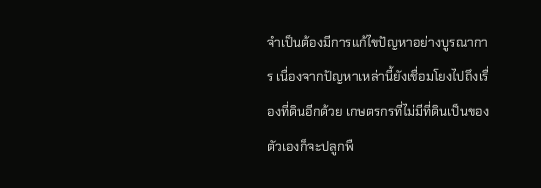จำเป็นต้องมีการแก้ไขปัญหาอย่างบูรณาการ เนื่องจากปัญหาเหล่านี้ยังเชื่อมโยงไปถึงเรื่องที่ดินอีกด้วย เกษตรกรที่ไม่มีที่ดินเป็นของตัวเองก็จะปลูกพื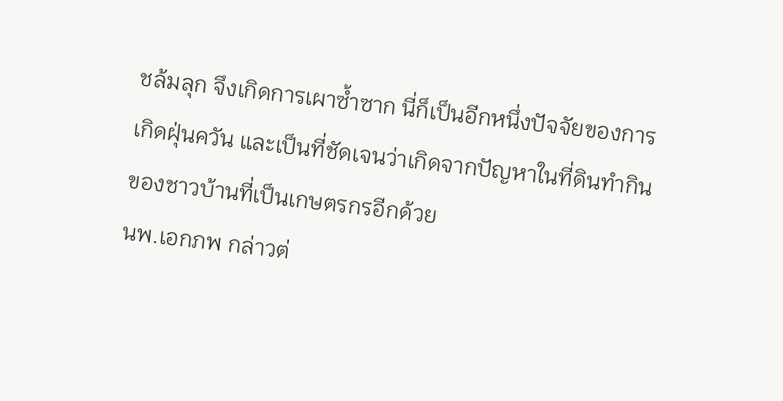ชล้มลุก จึงเกิดการเผาซ้ำซาก นี่ก็เป็นอีกหนึ่งปัจจัยของการเกิดฝุ่นควัน และเป็นที่ชัดเจนว่าเกิดจากปัญหาในที่ดินทำกินของชาวบ้านที่เป็นเกษตรกรอีกด้วย
นพ.เอกภพ กล่าวต่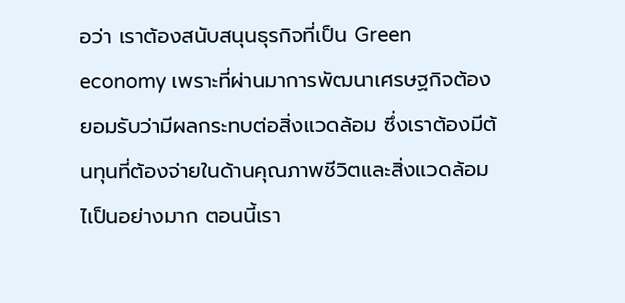อว่า เราต้องสนับสนุนธุรกิจที่เป็น Green economy เพราะที่ผ่านมาการพัฒนาเศรษฐกิจต้องยอมรับว่ามีผลกระทบต่อสิ่งแวดล้อม ซึ่งเราต้องมีต้นทุนที่ต้องจ่ายในด้านคุณภาพชีวิตและสิ่งแวดล้อมไเป็นอย่างมาก ตอนนี้เรา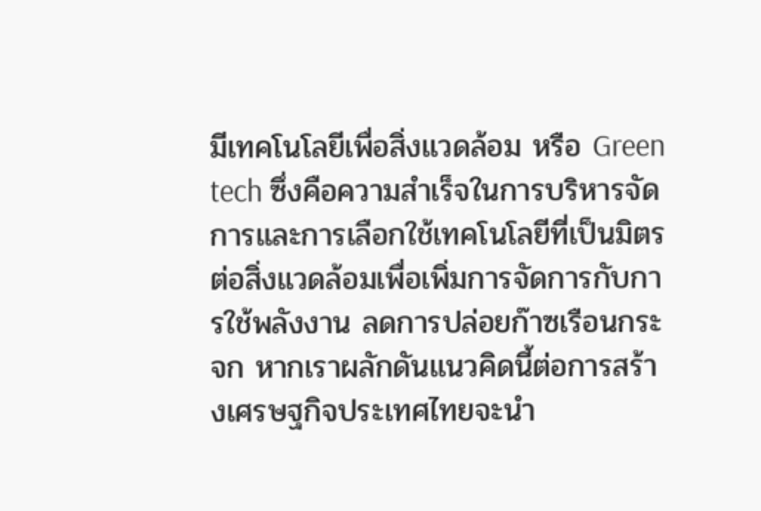มีเทคโนโลยีเพื่อสิ่งแวดล้อม หรือ Green tech ซึ่งคือความสำเร็จในการบริหารจัดการและการเลือกใช้เทคโนโลยีที่เป็นมิตรต่อสิ่งแวดล้อมเพื่อเพิ่มการจัดการกับการใช้พลังงาน ลดการปล่อยก๊าซเรือนกระจก หากเราผลักดันแนวคิดนี้ต่อการสร้างเศรษฐกิจประเทศไทยจะนำ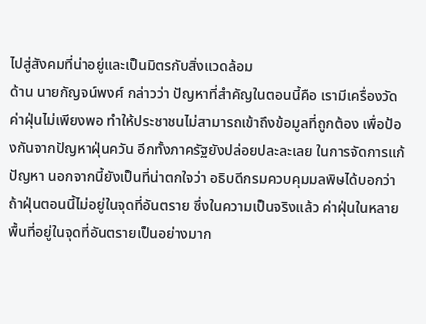ไปสู่สังคมที่น่าอยู่และเป็นมิตรกับสิ่งแวดล้อม
ด้าน นายกัญจน์พงศ์ กล่าวว่า ปัญหาที่สำคัญในตอนนี้คือ เรามีเครื่องวัดค่าฝุ่นไม่เพียงพอ ทำให้ประชาชนไม่สามารถเข้าถึงข้อมูลที่ถูกต้อง เพื่อป้องกันจากปัญหาฝุ่นควัน อีกทั้งภาครัฐยังปล่อยปละละเลย ในการจัดการแก้ปัญหา นอกจากนี้ยังเป็นที่น่าตกใจว่า อธิบดีกรมควบคุมมลพิษได้บอกว่าถ้าฝุ่นตอนนี้ไม่อยู่ในจุดที่อันตราย ซึ่งในความเป็นจริงแล้ว ค่าฝุ่นในหลายพื้นที่อยู่ในจุดที่อันตรายเป็นอย่างมาก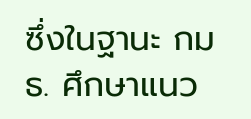ซึ่งในฐานะ กมธ. ศึกษาแนว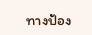ทางป้อง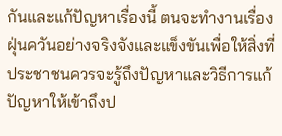กันและแก้ปัญหาเรื่องนี้ ตนจะทำงานเรื่องฝุ่นควันอย่างจริงจังและแข็งขันเพื่อให้สิ่งที่ประชาชนควรจะรู้ถึงปัญหาและวิธีการแก้ปัญหาให้เข้าถึงป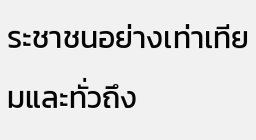ระชาชนอย่างเท่าเทียมและทั่วถึง